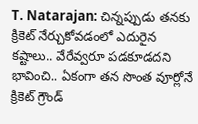T. Natarajan: చిన్నప్పుడు తనకు క్రికెట్ నేర్చుకోవడంలో ఎదురైన కష్టాలు.. వేరేవ్వరూ పడకూడదని భావించి.. ఏకంగా తన సొంత వూర్లోనే క్రికెట్ గ్రౌండ్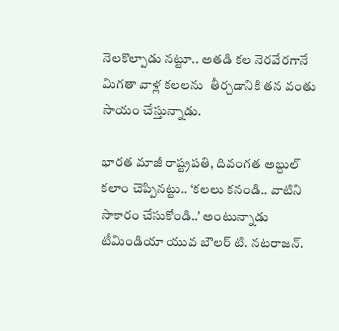నెలకొల్పాడు నట్టూ.. అతడి కల నెరవేరగానే మిగతా వాళ్ల కలలను  తీర్చడానికి తన వంతు సాయం చేస్తున్నాడు.

భారత మాజీ రాష్ట్రపతి, దివంగత అబ్దుల్ కలాం చెప్పినట్టు.. ‘కలలు కనండి.. వాటిని సాకారం చేసుకోండి..’ అంటున్నాడు టీమిండియా యువ బౌలర్ టి. నటరాజన్.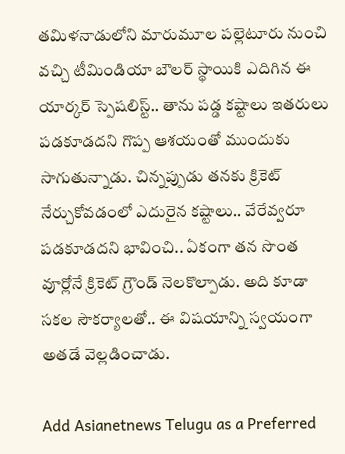తమిళనాడులోని మారుమూల పల్లెటూరు నుంచి వచ్చి టీమిండియా బౌలర్ స్థాయికి ఎదిగిన ఈ యార్కర్ స్పెషలిస్ట్.. తాను పడ్డ కష్టాలు ఇతరులు పడకూడదని గొప్ప ఆశయంతో ముందుకు సాగుతున్నాడు. చిన్నప్పుడు తనకు క్రికెట్ నేర్చుకోవడంలో ఎదురైన కష్టాలు.. వేరేవ్వరూ పడకూడదని భావించి.. ఏకంగా తన సొంత వూర్లోనే క్రికెట్ గ్రౌండ్ నెలకొల్పాడు. అది కూడా సకల సౌకర్యాలతో.. ఈ విషయాన్ని స్వయంగా అతడే వెల్లడించాడు.

Add Asianetnews Telugu as a Preferred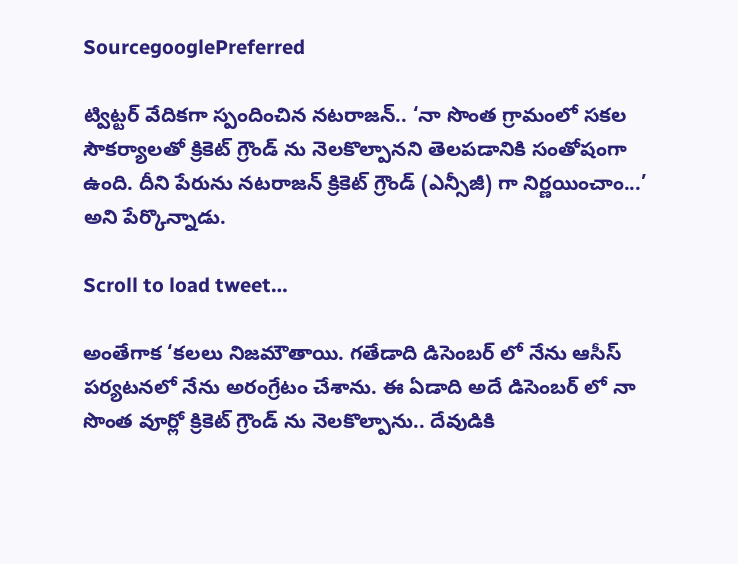SourcegooglePreferred

ట్విట్టర్ వేదికగా స్పందించిన నటరాజన్.. ‘నా సొంత గ్రామంలో సకల సౌకర్యాలతో క్రికెట్ గ్రౌండ్ ను నెలకొల్పానని తెలపడానికి సంతోషంగా ఉంది. దీని పేరును నటరాజన్ క్రికెట్ గ్రౌండ్ (ఎన్సీజీ) గా నిర్ణయించాం...’ అని పేర్కొన్నాడు.

Scroll to load tweet…

అంతేగాక ‘కలలు నిజమౌతాయి. గతేడాది డిసెంబర్ లో నేను ఆసీస్ పర్యటనలో నేను అరంగ్రేటం చేశాను. ఈ ఏడాది అదే డిసెంబర్ లో నా సొంత వూర్లో క్రికెట్ గ్రౌండ్ ను నెలకొల్పాను.. దేవుడికి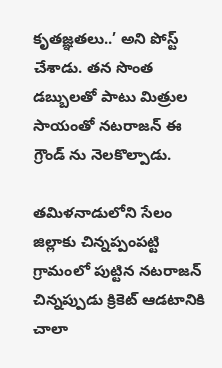కృతజ్ఞతలు..’ అని పోస్ట్ చేశాడు. తన సొంత డబ్బులతో పాటు మిత్రుల సాయంతో నటరాజన్ ఈ గ్రౌండ్ ను నెలకొల్పాడు.

తమిళనాడులోని సేలం జిల్లాకు చిన్నప్పంపట్టి గ్రామంలో పుట్టిన నటరాజన్ చిన్నప్పుడు క్రికెట్ ఆడటానికి చాలా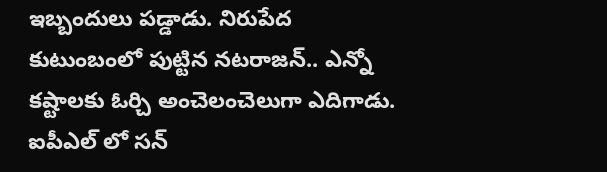ఇబ్బందులు పడ్డాడు. నిరుపేద కుటుంబంలో పుట్టిన నటరాజన్.. ఎన్నో కష్టాలకు ఓర్చి అంచెలంచెలుగా ఎదిగాడు. ఐపీఎల్ లో సన్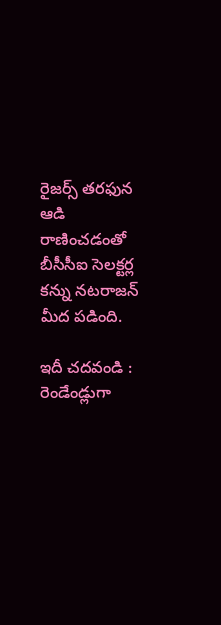రైజర్స్ తరఫున ఆడి రాణించడంతో బీసీసీఐ సెలక్టర్ల కన్ను నటరాజన్ మీద పడింది.

ఇదీ చదవండి : రెండేండ్లుగా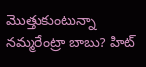మొత్తుకుంటున్నా నమ్మరేంట్రా బాబు? హిట్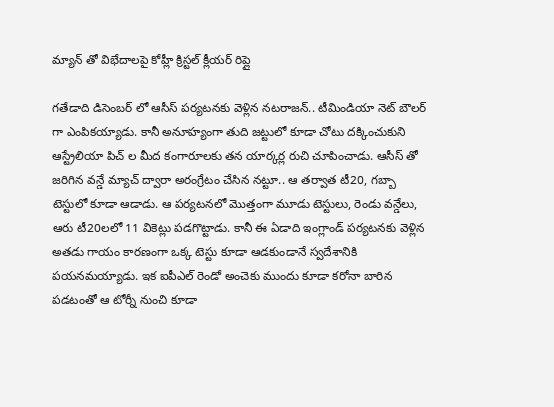మ్యాన్ తో విభేదాలపై కోహ్లీ క్రిస్టల్ క్లీయర్ రిప్లై

గతేడాది డిసెంబర్ లో ఆసీస్ పర్యటనకు వెళ్లిన నటరాజన్.. టీమిండియా నెట్ బౌలర్ గా ఎంపికయ్యాడు. కానీ అనూహ్యంగా తుది జట్టులో కూడా చోటు దక్కించుకుని ఆస్ట్రేలియా పిచ్ ల మీద కంగారూలకు తన యార్కర్ల రుచి చూపించాడు. ఆసీస్ తో జరిగిన వన్డే మ్యాచ్ ద్వారా అరంగ్రేటం చేసిన నట్టూ.. ఆ తర్వాత టీ20, గబ్బా టెస్టులో కూడా ఆడాడు. ఆ పర్యటనలో మొత్తంగా మూడు టెస్టులు, రెండు వన్డేలు, ఆరు టీ20లలో 11 వికెట్లు పడగొట్టాడు. కానీ ఈ ఏడాది ఇంగ్లాండ్ పర్యటనకు వెళ్లిన అతడు గాయం కారణంగా ఒక్క టెస్టు కూడా ఆడకుండానే స్వదేశానికి పయనమయ్యాడు. ఇక ఐపీఎల్ రెండో అంచెకు ముందు కూడా కరోనా బారిన పడటంతో ఆ టోర్నీ నుంచి కూడా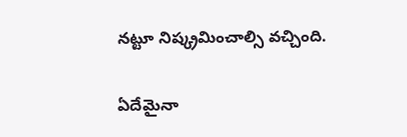నట్టూ నిష్క్రమించాల్సి వచ్చింది.

ఏదేమైనా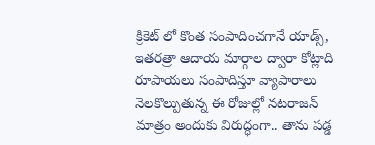క్రికెట్ లో కొంత సంపాదించగానే యాడ్స్, ఇతరత్రా ఆదాయ మార్గాల ద్వారా కోట్లాది రూపాయలు సంపాదిస్తూ వ్యాపారాలు నెలకొల్పుతున్న ఈ రోజుల్లో నటరాజన్ మాత్రం అందుకు విరుద్ధంగా.. తాను పడ్డ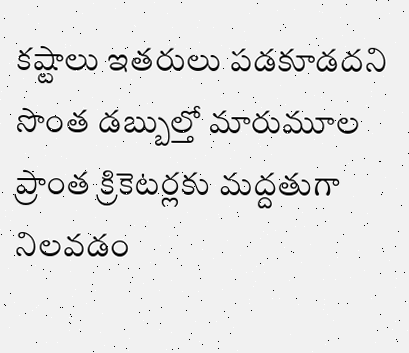కష్టాలు ఇతరులు పడకూడదని సొంత డబ్బుల్తో మారుమూల ప్రాంత క్రికెటర్లకు మద్దతుగా నిలవడం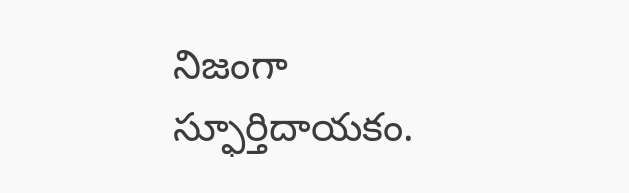నిజంగా స్ఫూర్తిదాయకం.